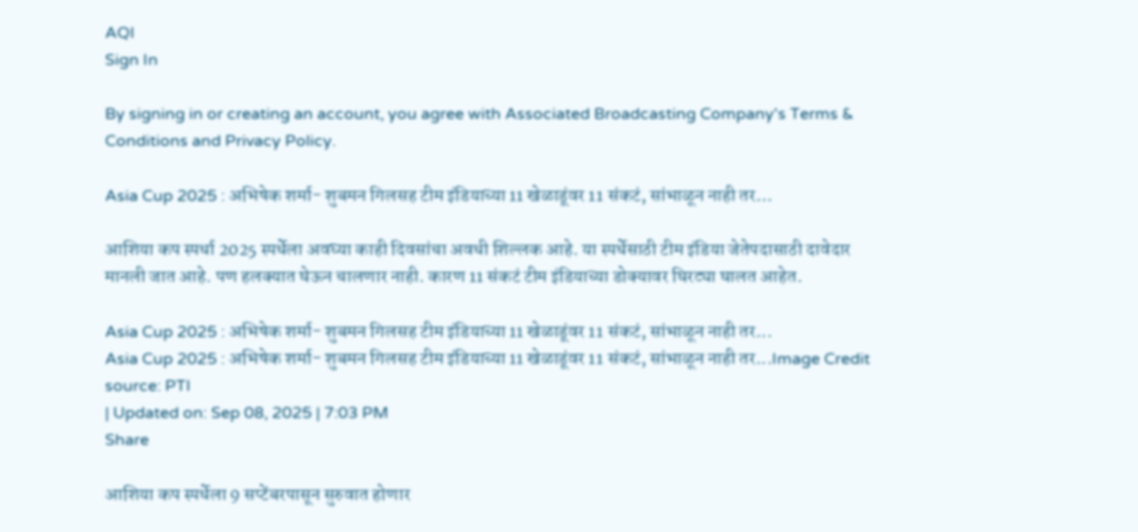AQI
Sign In

By signing in or creating an account, you agree with Associated Broadcasting Company's Terms & Conditions and Privacy Policy.

Asia Cup 2025 : अभिषेक शर्मा- शुबमन गिलसह टीम इंडियाच्या 11 खेळाडूंवर 11 संकटं, सांभाळून नाही तर…

आशिया कप स्पर्धा 2025 स्पर्धेला अवघ्या काही दिवसांचा अवधी शिल्लक आहे. या स्पर्धेसाठी टीम इंडिया जेतेपदासाठी दावेदार मानली जात आहे. पण हलक्यात घेऊन चालणार नाही. कारण 11 संकटं टीम इंडियाच्या डोक्यावर घिरट्या घालत आहेत.

Asia Cup 2025 : अभिषेक शर्मा- शुबमन गिलसह टीम इंडियाच्या 11 खेळाडूंवर 11 संकटं, सांभाळून नाही तर...
Asia Cup 2025 : अभिषेक शर्मा- शुबमन गिलसह टीम इंडियाच्या 11 खेळाडूंवर 11 संकटं, सांभाळून नाही तर...Image Credit source: PTI
| Updated on: Sep 08, 2025 | 7:03 PM
Share

आशिया कप स्पर्धेला 9 सप्टेंबरपासून सुरुवात होणार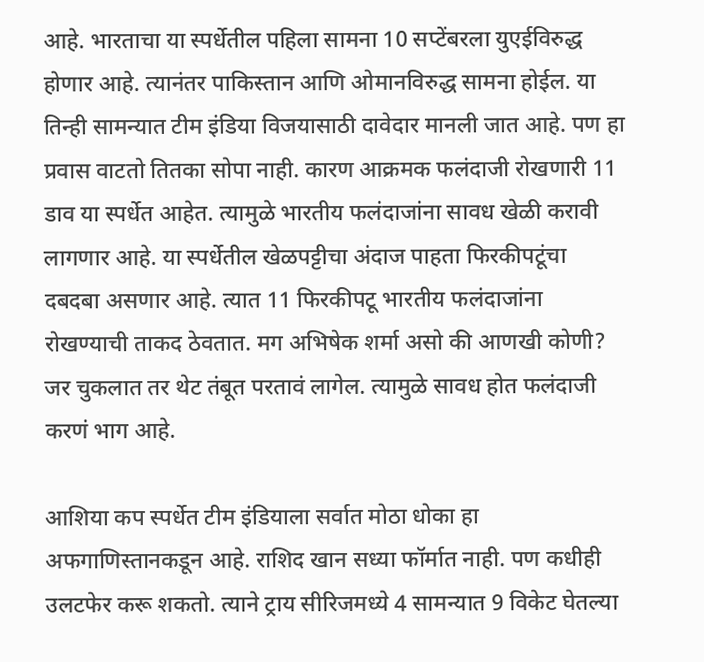आहे. भारताचा या स्पर्धेतील पहिला सामना 10 सप्टेंबरला युएईविरुद्ध होणार आहे. त्यानंतर पाकिस्तान आणि ओमानविरुद्ध सामना होईल. या तिन्ही सामन्यात टीम इंडिया विजयासाठी दावेदार मानली जात आहे. पण हा प्रवास वाटतो तितका सोपा नाही. कारण आक्रमक फलंदाजी रोखणारी 11 डाव या स्पर्धेत आहेत. त्यामुळे भारतीय फलंदाजांना सावध खेळी करावी लागणार आहे. या स्पर्धेतील खेळपट्टीचा अंदाज पाहता फिरकीपटूंचा दबदबा असणार आहे. त्यात 11 फिरकीपटू भारतीय फलंदाजांना रोखण्याची ताकद ठेवतात. मग अभिषेक शर्मा असो की आणखी कोणी? जर चुकलात तर थेट तंबूत परतावं लागेल. त्यामुळे सावध होत फलंदाजी करणं भाग आहे.

आशिया कप स्पर्धेत टीम इंडियाला सर्वात मोठा धोका हा अफगाणिस्तानकडून आहे. राशिद खान सध्या फॉर्मात नाही. पण कधीही उलटफेर करू शकतो. त्याने ट्राय सीरिजमध्ये 4 सामन्यात 9 विकेट घेतल्या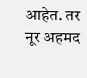आहेत. तर नूर अहमद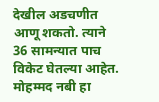देखील अडचणीत आणू शकतो. त्याने 36 सामन्यात पाच विकेट घेतल्या आहेत. मोहम्मद नबी हा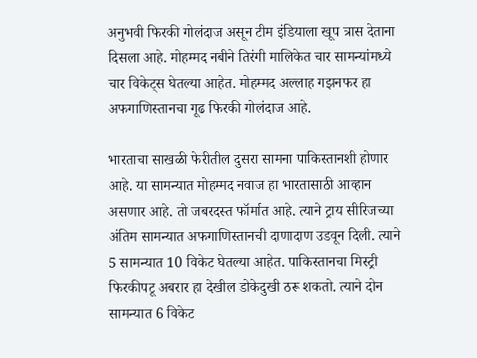अनुभवी फिरकी गोलंदाज असून टीम इंडियाला खूप त्रास देताना दिसला आहे. मोहम्मद नबीने तिरंगी मालिकेत चार सामन्यांमध्ये चार विकेट्स घेतल्या आहेत. मोहम्मद अल्लाह गझनफर हा अफगाणिस्तानचा गूढ फिरकी गोलंदाज आहे.

भारताचा साखळी फेरीतील दुसरा सामना पाकिस्तानशी होणार आहे. या सामन्यात मोहम्मद नवाज हा भारतासाठी आव्हान असणार आहे. तो जबरदस्त फॉर्मात आहे. त्याने ट्राय सीरिजच्या अंतिम सामन्यात अफगाणिस्तानची दाणादाण उडवून दिली. त्याने 5 सामन्यात 10 विकेट घेतल्या आहेत. पाकिस्तानचा मिस्ट्री फिरकीपटू अबरार हा देखील डोकेदुखी ठरू शकतो. त्याने दोन सामन्यात 6 विकेट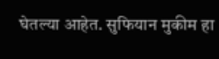घेतल्या आहेत. सुफियान मुकीम हा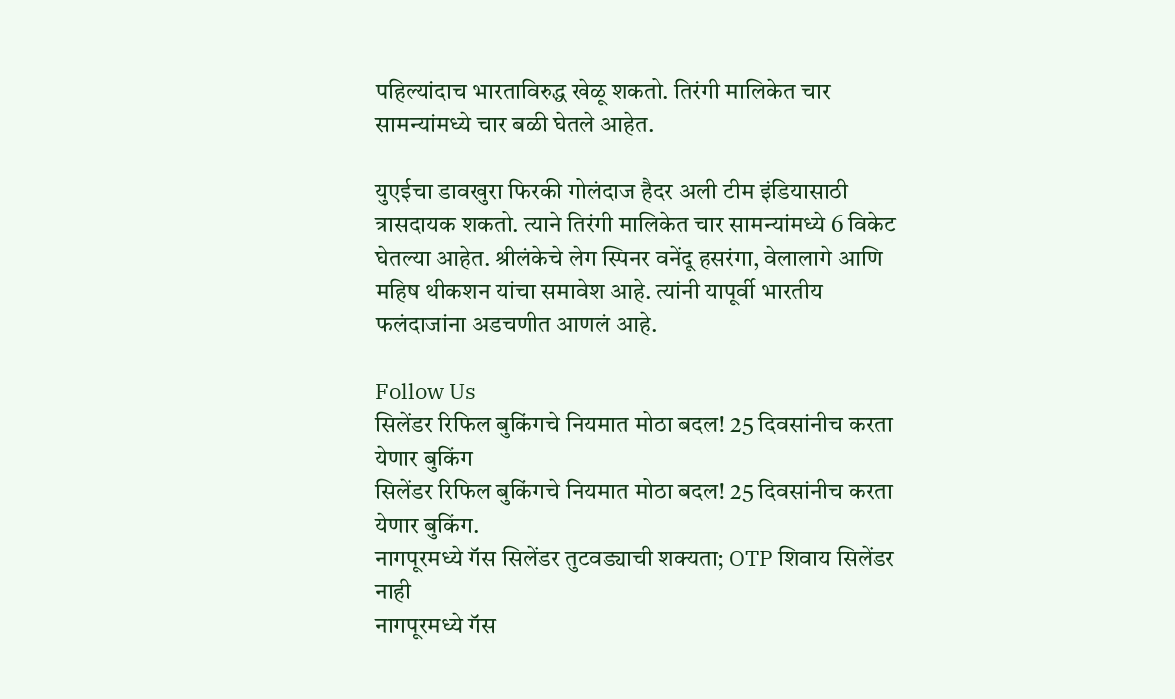पहिल्यांदाच भारताविरुद्ध खेळू शकतो. तिरंगी मालिकेत चार सामन्यांमध्ये चार बळी घेतले आहेत.

युएईचा डावखुरा फिरकी गोलंदाज हैदर अली टीम इंडियासाठी त्रासदायक शकतो. त्याने तिरंगी मालिकेत चार सामन्यांमध्ये 6 विकेट घेतल्या आहेत. श्रीलंकेचे लेग स्पिनर वनेंदू हसरंगा, वेलालागे आणि महिष थीकशन यांचा समावेश आहे. त्यांनी यापूर्वी भारतीय फलंदाजांना अडचणीत आणलं आहे.

Follow Us
सिलेंडर रिफिल बुकिंगचे नियमात मोठा बदल! 25 दिवसांनीच करता येणार बुकिंग
सिलेंडर रिफिल बुकिंगचे नियमात मोठा बदल! 25 दिवसांनीच करता येणार बुकिंग.
नागपूरमध्ये गॅस सिलेंडर तुटवड्याची शक्यता; OTP शिवाय सिलेंडर नाही
नागपूरमध्ये गॅस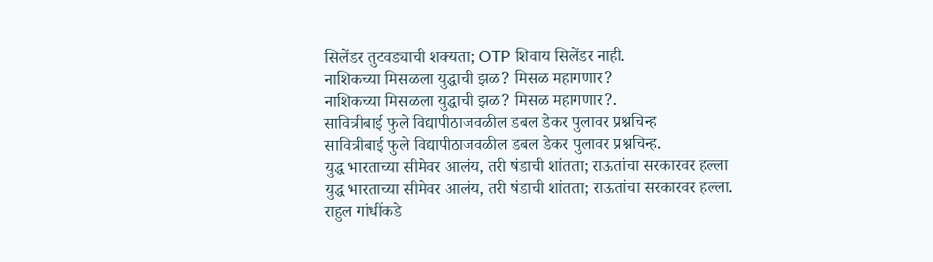सिलेंडर तुटवड्याची शक्यता; OTP शिवाय सिलेंडर नाही.
नाशिकच्या मिसळला युद्धाची झळ? मिसळ महागणार?
नाशिकच्या मिसळला युद्धाची झळ? मिसळ महागणार?.
सावित्रीबाई फुले विद्यापीठाजवळील डबल डेकर पुलावर प्रश्नचिन्ह
सावित्रीबाई फुले विद्यापीठाजवळील डबल डेकर पुलावर प्रश्नचिन्ह.
युद्ध भारताच्या सीमेवर आलंय, तरी षंडाची शांतता; राऊतांचा सरकारवर हल्ला
युद्ध भारताच्या सीमेवर आलंय, तरी षंडाची शांतता; राऊतांचा सरकारवर हल्ला.
राहुल गांधींकडे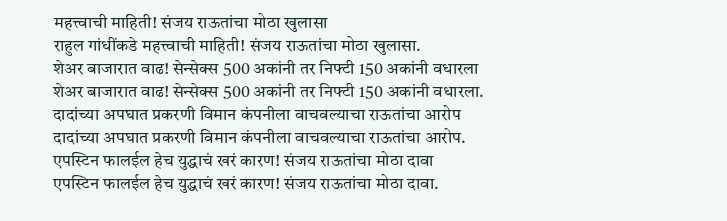महत्त्वाची माहिती! संजय राऊतांचा मोठा खुलासा
राहुल गांधींकडे महत्त्वाची माहिती! संजय राऊतांचा मोठा खुलासा.
शेअर बाजारात वाढ! सेन्सेक्स 500 अकांनी तर निफ्टी 150 अकांनी वधारला
शेअर बाजारात वाढ! सेन्सेक्स 500 अकांनी तर निफ्टी 150 अकांनी वधारला.
दादांच्या अपघात प्रकरणी विमान कंपनीला वाचवल्याचा राऊतांचा आरोप
दादांच्या अपघात प्रकरणी विमान कंपनीला वाचवल्याचा राऊतांचा आरोप.
एपस्टिन फालईल हेच युद्धाचं खरं कारण! संजय राऊतांचा मोठा दावा
एपस्टिन फालईल हेच युद्धाचं खरं कारण! संजय राऊतांचा मोठा दावा.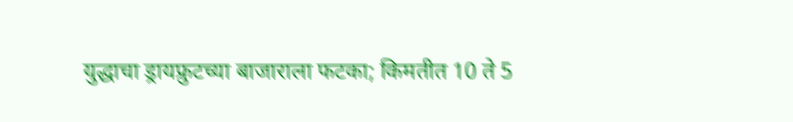युद्धाचा ड्रायफ्रुटच्या बाजाराला फटका; किमतीत 10 ते 5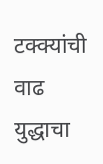टक्क्यांची वाढ
युद्धाचा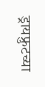ड्रायफ्रुटच्या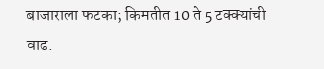बाजाराला फटका; किमतीत 10 ते 5 टक्क्यांची वाढ.